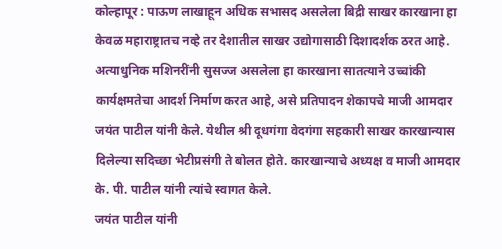कोल्हापूर : पाऊण लाखाहून अधिक सभासद असलेला बिद्री साखर कारखाना हा केवळ महाराष्ट्रातच नव्हे तर देशातील साखर उद्योगासाठी दिशादर्शक ठरत आहे. अत्याधुनिक मशिनरींनी सुसज्ज असलेला हा कारखाना सातत्याने उच्चांकी कार्यक्षमतेचा आदर्श निर्माण करत आहे, असे प्रतिपादन शेकापचे माजी आमदार जयंत पाटील यांनी केले. येथील श्री दूधगंगा वेदगंगा सहकारी साखर कारखान्यास दिलेल्या सदिच्छा भेटीप्रसंगी ते बोलत होते. कारखान्याचे अध्यक्ष व माजी आमदार के. पी. पाटील यांनी त्यांचे स्वागत केले.
जयंत पाटील यांनी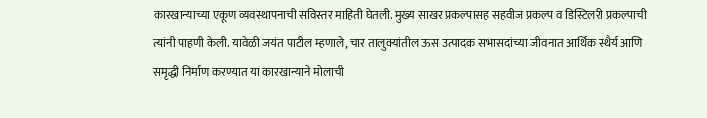कारखान्याच्या एकूण व्यवस्थापनाची सविस्तर माहिती घेतली. मुख्य साखर प्रकल्पासह सहवीज प्रकल्प व डिस्टिलरी प्रकल्पाची त्यांनी पाहणी केली. यावेळी जयंत पाटील म्हणाले, चार तालुक्यांतील ऊस उत्पादक सभासदांच्या जीवनात आर्थिक स्थैर्य आणि समृद्धी निर्माण करण्यात या कारखान्याने मोलाची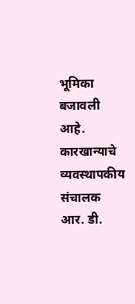भूमिका बजावली आहे. कारखान्याचे व्यवस्थापकीय संचालक आर. डी.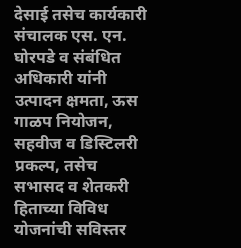देसाई तसेच कार्यकारी संचालक एस. एन. घोरपडे व संबंधित अधिकारी यांनी उत्पादन क्षमता, ऊस गाळप नियोजन, सहवीज व डिस्टिलरी प्रकल्प, तसेच सभासद व शेतकरी हिताच्या विविध योजनांची सविस्तर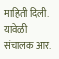माहिती दिली. यावेळी संचालक आर.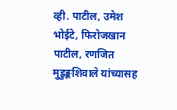व्ही. पाटील, उमेश भोईटे, फिरोजखान पाटील, रणजित मुडुङ्कशिवाले यांच्यासह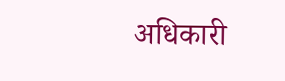अधिकारी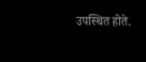उपस्थित होते.